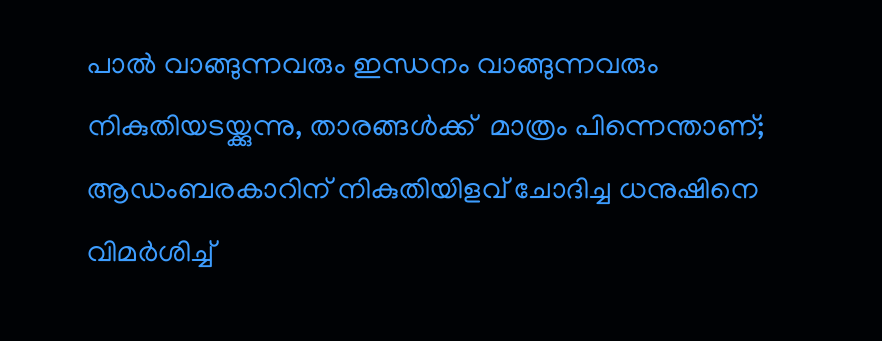പാല്‍ വാങ്ങുന്നവരും ഇന്ധനം വാങ്ങുന്നവരും നികുതിയടയ്ക്കുന്നു, താരങ്ങൾക്ക്  മാത്രം പിന്നെന്താണ്;   ആഡംബരകാറിന് നികുതിയിളവ് ചോദിച്ച ധനുഷിനെ വിമർശിച്ച്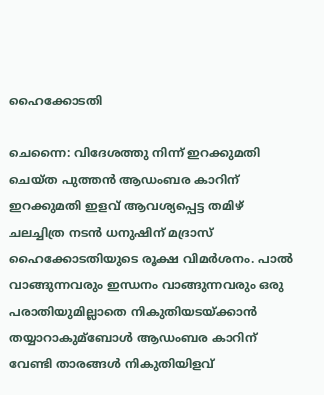ഹൈക്കോടതി

ചെന്നൈ: വിദേശത്തു നിന്ന് ഇറക്കുമതി ചെയ്ത പുത്തന്‍ ആഡംബര കാറിന് ഇറക്കുമതി ഇളവ് ആവശ്യപ്പെട്ട തമിഴ് ചലച്ചിത്ര നടന്‍ ധനുഷിന് മദ്രാസ് ഹൈക്കോടതിയുടെ രൂക്ഷ വിമര്‍ശനം. പാല്‍ വാങ്ങുന്നവരും ഇന്ധനം വാങ്ങുന്നവരും ഒരു പരാതിയുമില്ലാതെ നികുതിയടയ്ക്കാന്‍ തയ്യാറാകുമ്ബോള്‍ ആഡംബര കാറിന് വേണ്ടി താരങ്ങള്‍ നികുതിയിളവ്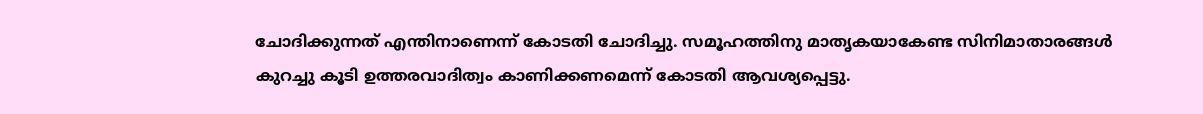ചോദിക്കുന്നത് എന്തിനാണെന്ന് കോടതി ചോദിച്ചു. സമൂഹത്തിനു മാതൃകയാകേണ്ട സിനിമാതാരങ്ങള്‍ കുറച്ചു കൂടി ഉത്തരവാദിത്വം കാണിക്കണമെന്ന് കോടതി ആവശ്യപ്പെട്ടു.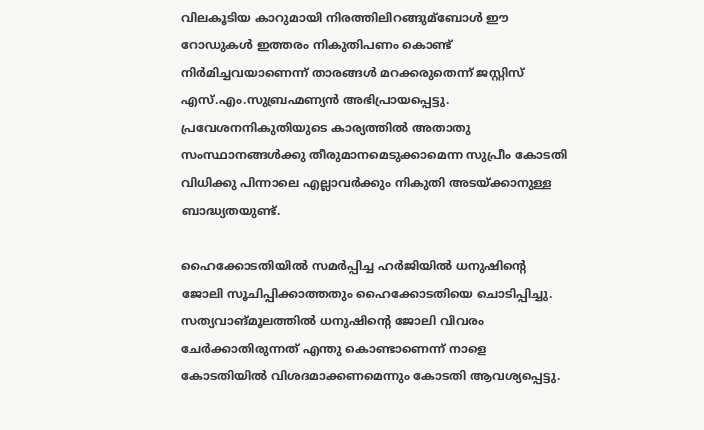വിലകൂടിയ കാറുമായി നിരത്തിലിറങ്ങുമ്ബോള്‍ ഈ റോഡുകള്‍ ഇത്തരം നികുതിപണം കൊണ്ട് നിര്‍മിച്ചവയാണെന്ന് താരങ്ങള്‍ മറക്കരുതെന്ന് ജസ്റ്റിസ് എസ്.എം.സുബ്രഹ്മണ്യന്‍ അഭിപ്രായപ്പെട്ടു. പ്രവേശനനികുതിയുടെ കാര്യത്തില്‍ അതാതു സംസ്ഥാനങ്ങള്‍ക്കു തീരുമാനമെടുക്കാമെന്ന സുപ്രീം കോടതി വിധിക്കു പിന്നാലെ എല്ലാവര്‍ക്കും നികുതി അടയ്ക്കാനുള്ള ബാദ്ധ്യതയുണ്ട്.

ഹൈക്കോടതിയില്‍ സമര്‍പ്പിച്ച ഹര്‍ജിയില്‍ ധനുഷിന്റെ ജോലി സൂചിപ്പിക്കാത്തതും ഹൈക്കോടതിയെ ചൊടിപ്പിച്ചു. സത്യവാങ്മൂലത്തില്‍ ധനുഷിന്റെ ജോലി വിവരം ചേര്‍ക്കാതിരുന്നത് എന്തു കൊണ്ടാണെന്ന് നാളെ കോടതിയില്‍ വിശദമാക്കണമെന്നും കോടതി ആവശ്യപ്പെട്ടു.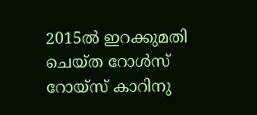2015ല്‍ ഇറക്കുമതി ചെയ്ത റോള്‍സ് റോയ്സ് കാറിനു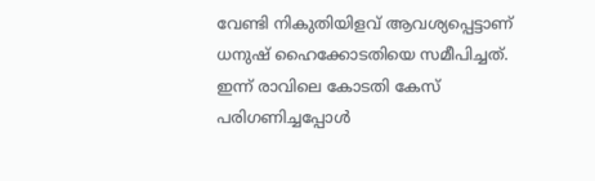വേണ്ടി നികുതിയിളവ് ആവശ്യപ്പെട്ടാണ് ധനുഷ് ഹൈക്കോടതിയെ സമീപിച്ചത്. ഇന്ന് രാവിലെ കോടതി കേസ് പരിഗണിച്ചപ്പോള്‍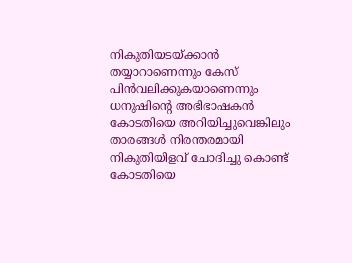നികുതിയടയ്ക്കാന്‍ തയ്യാറാണെന്നും കേസ് പിന്‍വലിക്കുകയാണെന്നും ധനുഷിന്റെ അഭിഭാഷകന്‍ കോടതിയെ അറിയിച്ചുവെങ്കിലും താരങ്ങള്‍ നിരന്തരമായി നികുതിയിളവ് ചോദിച്ചു കൊണ്ട് കോടതിയെ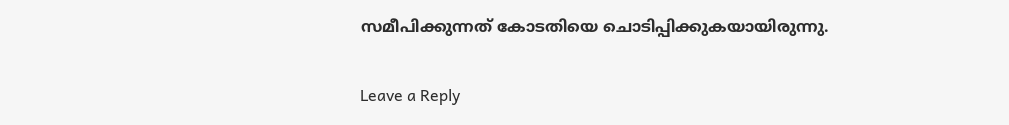സമീപിക്കുന്നത് കോടതിയെ ചൊടിപ്പിക്കുകയായിരുന്നു.

Leave a Reply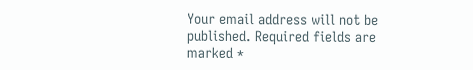Your email address will not be published. Required fields are marked *